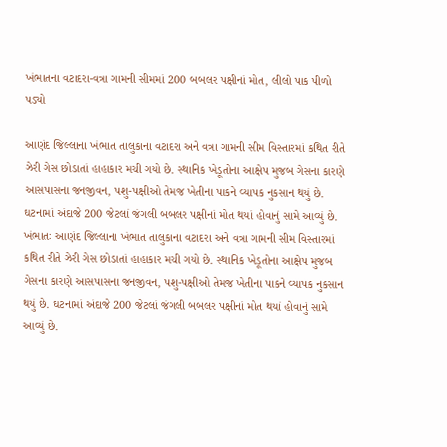ખંભાતના વટાદરા-વત્રા ગામની સીમમાં 200 બબલર પક્ષીનાં મોત, લીલો પાક પીળો પડ્યો

આણંદ જિલ્લાના ખંભાત તાલુકાના વટાદરા અને વત્રા ગામની સીમ વિસ્તારમાં કથિત રીતે ઝેરી ગેસ છોડાતાં હાહાકાર મચી ગયો છે. સ્થાનિક ખેડૂતોના આક્ષેપ મુજબ ગેસના કારણે આસપાસના જનજીવન, પશુ-પક્ષીઓ તેમજ ખેતીના પાકને વ્યાપક નુકસાન થયું છે. ઘટનામાં અંદાજે 200 જેટલાં જંગલી બબલર પક્ષીનાં મોત થયાં હોવાનું સામે આવ્યું છે.
ખંભાતઃ આણંદ જિલ્લાના ખંભાત તાલુકાના વટાદરા અને વત્રા ગામની સીમ વિસ્તારમાં કથિત રીતે ઝેરી ગેસ છોડાતાં હાહાકાર મચી ગયો છે. સ્થાનિક ખેડૂતોના આક્ષેપ મુજબ ગેસના કારણે આસપાસના જનજીવન, પશુ-પક્ષીઓ તેમજ ખેતીના પાકને વ્યાપક નુકસાન થયું છે. ઘટનામાં અંદાજે 200 જેટલાં જંગલી બબલર પક્ષીનાં મોત થયાં હોવાનું સામે આવ્યું છે.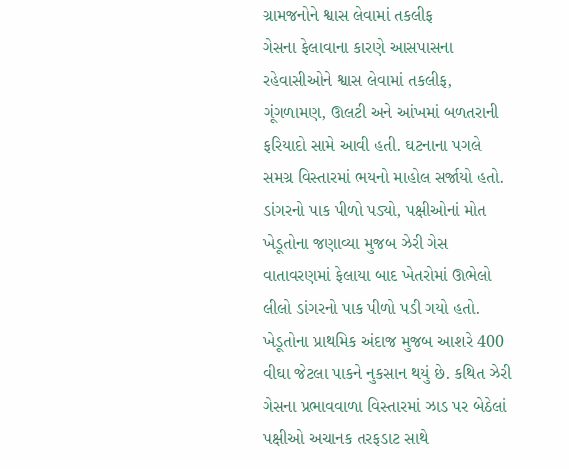ગ્રામજનોને શ્વાસ લેવામાં તકલીફ
ગેસના ફેલાવાના કારણે આસપાસના રહેવાસીઓને શ્વાસ લેવામાં તકલીફ, ગૂંગળામણ, ઊલટી અને આંખમાં બળતરાની ફરિયાદો સામે આવી હતી. ઘટનાના પગલે સમગ્ર વિસ્તારમાં ભયનો માહોલ સર્જાયો હતો.
ડાંગરનો પાક પીળો પડ્યો, પક્ષીઓનાં મોત
ખેડૂતોના જણાવ્યા મુજબ ઝેરી ગેસ વાતાવરણમાં ફેલાયા બાદ ખેતરોમાં ઊભેલો લીલો ડાંગરનો પાક પીળો પડી ગયો હતો. ખેડૂતોના પ્રાથમિક અંદાજ મુજબ આશરે 400 વીઘા જેટલા પાકને નુકસાન થયું છે. કથિત ઝેરી ગેસના પ્રભાવવાળા વિસ્તારમાં ઝાડ પર બેઠેલાં પક્ષીઓ અચાનક તરફડાટ સાથે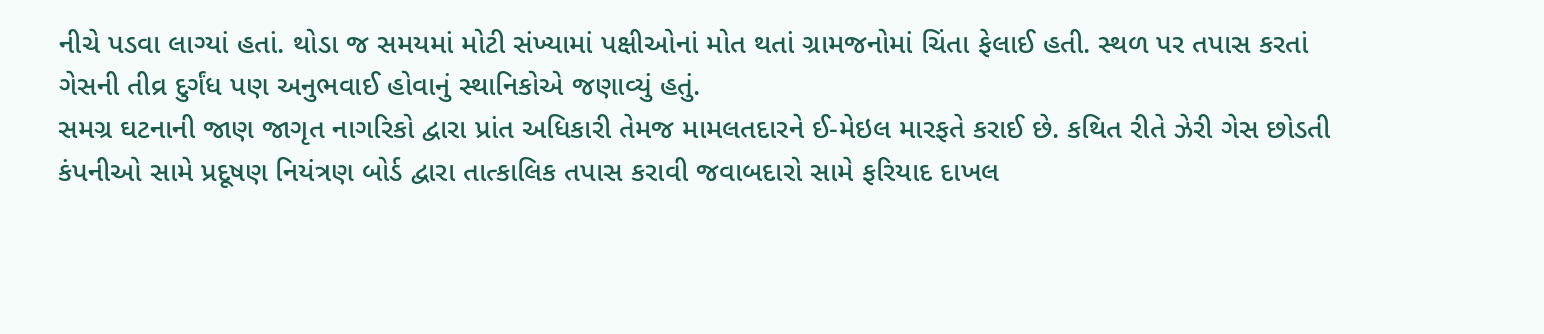નીચે પડવા લાગ્યાં હતાં. થોડા જ સમયમાં મોટી સંખ્યામાં પક્ષીઓનાં મોત થતાં ગ્રામજનોમાં ચિંતા ફેલાઈ હતી. સ્થળ પર તપાસ કરતાં ગેસની તીવ્ર દુર્ગંધ પણ અનુભવાઈ હોવાનું સ્થાનિકોએ જણાવ્યું હતું.
સમગ્ર ઘટનાની જાણ જાગૃત નાગરિકો દ્વારા પ્રાંત અધિકારી તેમજ મામલતદારને ઈ-મેઇલ મારફતે કરાઈ છે. કથિત રીતે ઝેરી ગેસ છોડતી કંપનીઓ સામે પ્રદૂષણ નિયંત્રણ બોર્ડ દ્વારા તાત્કાલિક તપાસ કરાવી જવાબદારો સામે ફરિયાદ દાખલ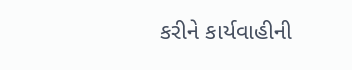કરીને કાર્યવાહીની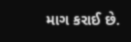માગ કરાઈ છે.